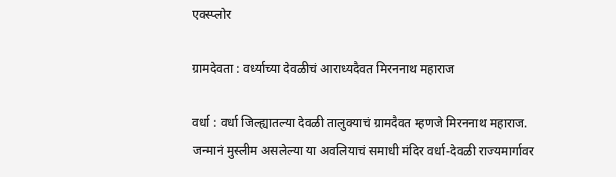एक्स्प्लोर

ग्रामदेवता : वर्ध्याच्या देवळीचं आराध्यदैवत मिरननाथ महाराज

वर्धा : वर्धा जिल्ह्यातल्या देवळी तालुक्याचं ग्रामदैवत म्हणजे मिरननाथ महाराज. जन्मानं मुस्लीम असलेल्या या अवलियाचं समाधी मंदिर वर्धा-देवळी राज्यमार्गावर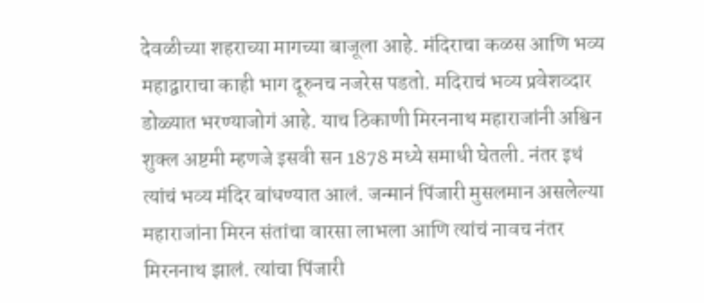देवळीच्या शहराच्या मागच्या बाजूला आहे. मंदिराचा कळस आणि भव्य महाद्वाराचा काही भाग दूरुनच नजरेस पडतो. मदिराचं भव्य प्रवेशव्दार डोळ्यात भरण्याजोगं आहे. याच ठिकाणी मिरननाथ महाराजांनी अश्विन शुक्ल अष्टमी म्हणजे इसवी सन 1878 मध्ये समाधी घेतली. नंतर इथं त्यांचं भव्य मंदिर बांधण्यात आलं. जन्मानं पिंजारी मुसलमान असलेल्या महाराजांना मिरन संतांचा वारसा लाभला आणि त्यांचं नावच नंतर मिरननाथ झालं. त्यांचा पिंजारी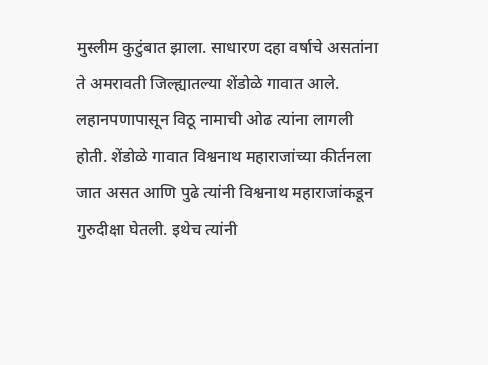मुस्लीम कुटुंबात झाला. साधारण दहा वर्षाचे असतांना ते अमरावती जिल्ह्यातल्या शेंडोळे गावात आले. लहानपणापासून विठू नामाची ओढ त्यांना लागली होती. शेंडोळे गावात विश्वनाथ महाराजांच्या कीर्तनला जात असत आणि पुढे त्यांनी विश्वनाथ महाराजांकडून गुरुदीक्षा घेतली. इथेच त्यांनी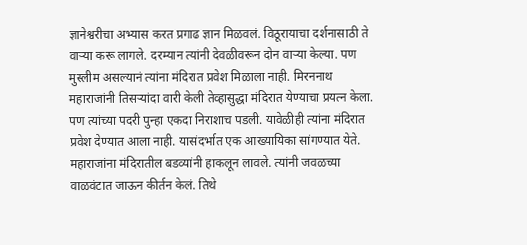ज्ञानेश्वरीचा अभ्यास करत प्रगाढ ज्ञान मिळवलं. विठूरायाचा दर्शनासाठी ते वाऱ्या करू लागले. दरम्यान त्यांनी देवळीवरून दोन वाऱ्या केल्या. पण मुस्लीम असल्यानं त्यांना मंदिरात प्रवेश मिळाला नाही. मिरननाथ महाराजांनी तिसऱ्यांदा वारी केली तेव्हासुद्धा मंदिरात येण्याचा प्रयत्न केला. पण त्यांच्या पदरी पुन्हा एकदा निराशाच पडली. यावेळीही त्यांना मंदिरात प्रवेश देण्यात आला नाही. यासंदर्भात एक आख्यायिका सांगण्यात येते. महाराजांना मंदिरातील बडव्यांनी हाकलून लावले. त्यांनी जवळच्या वाळवंटात जाऊन कीर्तन केलं. तिथे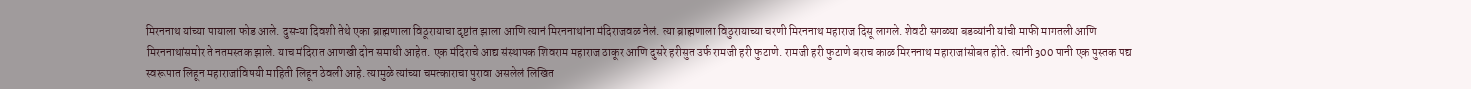मिरननाथ यांच्या पायाला फोड आले. दुसऱ्या दिवशी तेथे एका ब्राह्मणाला विठूरायाचा दृष्टांत झाला आणि त्यानं मिरननाथांना मंदिराजवळ नेलं. त्या ब्राह्मणाला विठुरायाच्या चरणी मिरननाथ महाराज दिसू लागले. शेवटी सगळ्या बडव्यांनी यांची माफी मागतली आणि मिरननाथांसमोर ते नतमस्तक झाले. याच मंदिरात आणखी दोन समाधी आहेत. एक मंदिराचे आद्य संस्थापक शिवराम महाराज ठाकूर आणि दुसरे हरीसुत उर्फ रामजी हरी फुटाणे. रामजी हरी फुटाणे बराच काळ मिरननाथ महाराजांसोबत होते. त्यांनी 300 पानी एक पुस्तक पद्य स्वरूपात लिहून महाराजांविषयी माहिती लिहून ठेवली आहे. त्यामुळे त्यांच्या चमत्काराचा पुरावा असलेलं लिखित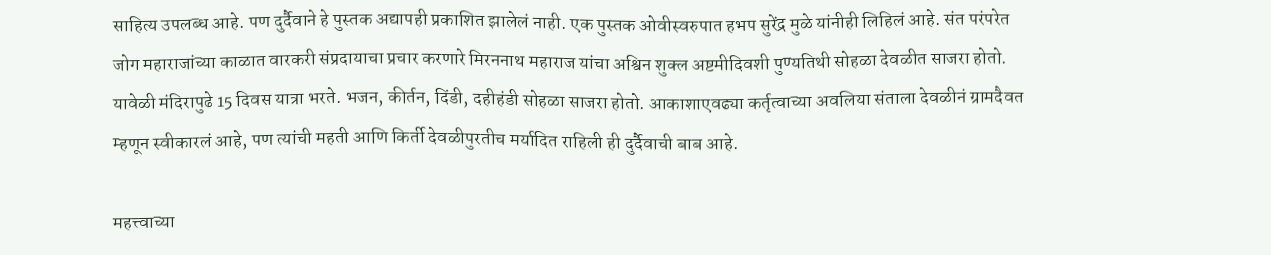साहित्य उपलब्ध आहे. पण दुर्दैवाने हे पुस्तक अद्यापही प्रकाशित झालेलं नाही. एक पुस्तक ओवीस्वरुपात हभप सुरेंद्र मुळे यांनीही लिहिलं आहे. संत परंपरेत जोग महाराजांच्या काळात वारकरी संप्रदायाचा प्रचार करणारे मिरननाथ महाराज यांचा अश्विन शुक्ल अष्टमीदिवशी पुण्यतिथी सोहळा देवळीत साजरा होतो. यावेळी मंदिरापुढे 15 दिवस यात्रा भरते. भजन, कीर्तन, दिंडी, दहीहंडी सोहळा साजरा होतो. आकाशाएवढ्या कर्तृत्वाच्या अवलिया संताला देवळीनं ग्रामदैवत म्हणून स्वीकारलं आहे, पण त्यांची महती आणि किर्ती देवळीपुरतीच मर्यादित राहिली ही दुर्दैवाची बाब आहे.

महत्त्वाच्या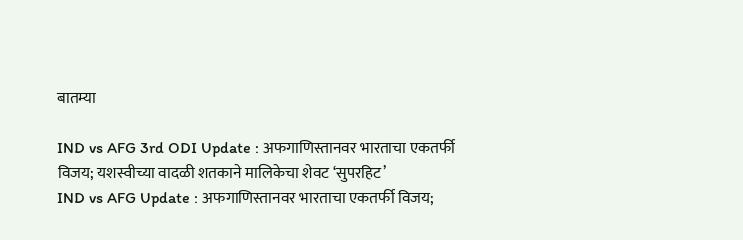बातम्या

IND vs AFG 3rd ODI Update : अफगाणिस्तानवर भारताचा एकतर्फी विजय; यशस्वीच्या वादळी शतकाने मालिकेचा शेवट ‘सुपरहिट’
IND vs AFG Update : अफगाणिस्तानवर भारताचा एकतर्फी विजय;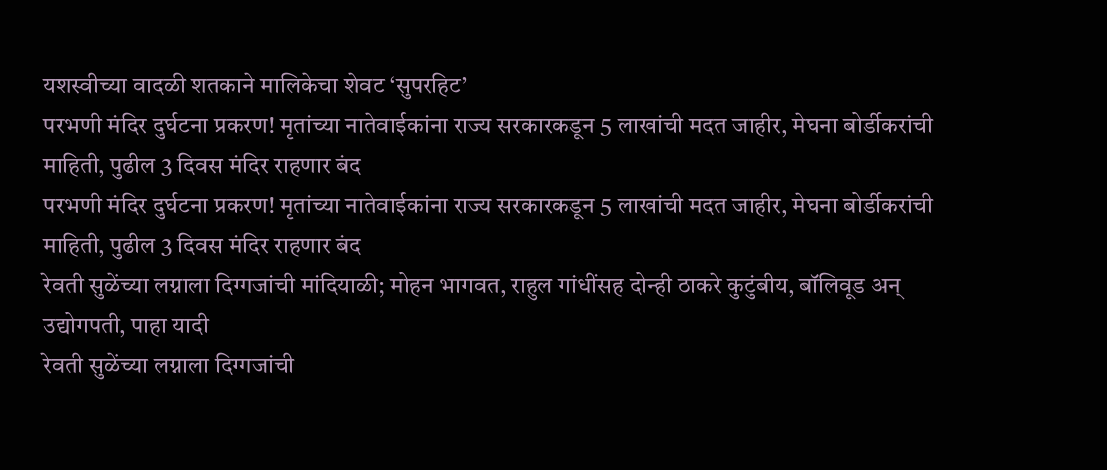यशस्वीच्या वादळी शतकाने मालिकेचा शेवट ‘सुपरहिट’
परभणी मंदिर दुर्घटना प्रकरण! मृतांच्या नातेवाईकांना राज्य सरकारकडून 5 लाखांची मदत जाहीर, मेघना बोर्डीकरांची माहिती, पुढील 3 दिवस मंदिर राहणार बंद
परभणी मंदिर दुर्घटना प्रकरण! मृतांच्या नातेवाईकांना राज्य सरकारकडून 5 लाखांची मदत जाहीर, मेघना बोर्डीकरांची माहिती, पुढील 3 दिवस मंदिर राहणार बंद
रेवती सुळेंच्या लग्नाला दिग्गजांची मांदियाळी; मोहन भागवत, राहुल गांधींसह दोन्ही ठाकरे कुटुंबीय, बॉलिवूड अन् उद्योगपती, पाहा यादी
रेवती सुळेंच्या लग्नाला दिग्गजांची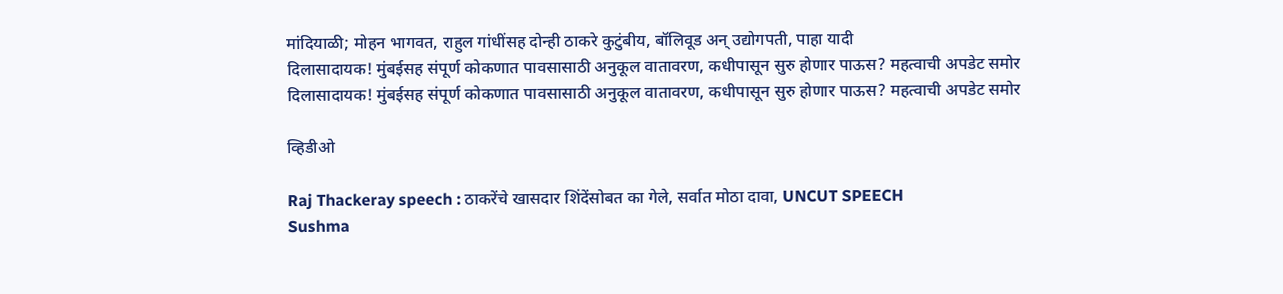मांदियाळी; मोहन भागवत, राहुल गांधींसह दोन्ही ठाकरे कुटुंबीय, बॉलिवूड अन् उद्योगपती, पाहा यादी
दिलासादायक! मुंबईसह संपूर्ण कोकणात पावसासाठी अनुकूल वातावरण, कधीपासून सुरु होणार पाऊस? महत्वाची अपडेट समोर
दिलासादायक! मुंबईसह संपूर्ण कोकणात पावसासाठी अनुकूल वातावरण, कधीपासून सुरु होणार पाऊस? महत्वाची अपडेट समोर

व्हिडीओ

Raj Thackeray speech : ठाकरेंचे खासदार शिंदेंसोबत का गेले, सर्वात मोठा दावा, UNCUT SPEECH
Sushma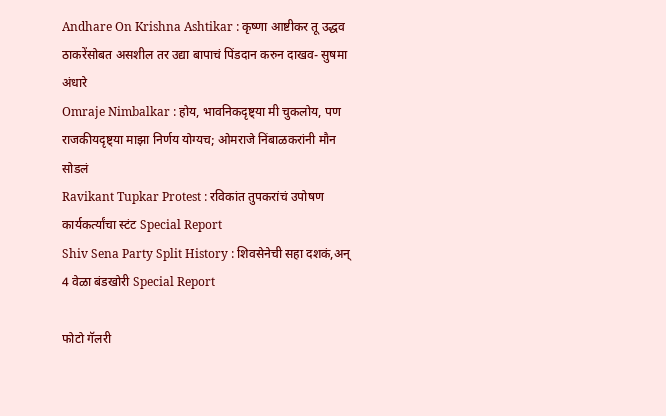Andhare On Krishna Ashtikar : कृष्णा आष्टीकर तू उद्धव ठाकरेंसोबत असशील तर उद्या बापाचं पिंडदान करुन दाखव- सुषमा अंधारे
Omraje Nimbalkar : होय, भावनिकदृष्ट्या मी चुकलोय, पण राजकीयदृष्ट्या माझा निर्णय योग्यच; ओमराजे निंबाळकरांनी मौन सोडलं
Ravikant Tupkar Protest : रविकांत तुपकरांचं उपोषण कार्यकर्त्यांचा स्टंट Special Report
Shiv Sena Party Split History : शिवसेनेची सहा दशकं,अन् 4 वेळा बंडखोरी Special Report

फोटो गॅलरी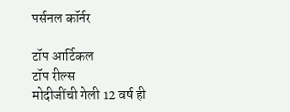पर्सनल कॉर्नर

टॉप आर्टिकल
टॉप रील्स
मोदीजींची गेली 12 वर्ष ही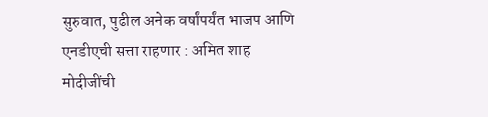सुरुवात, पुढील अनेक वर्षांपर्यंत भाजप आणि एनडीएची सत्ता राहणार : अमित शाह
मोदीजींची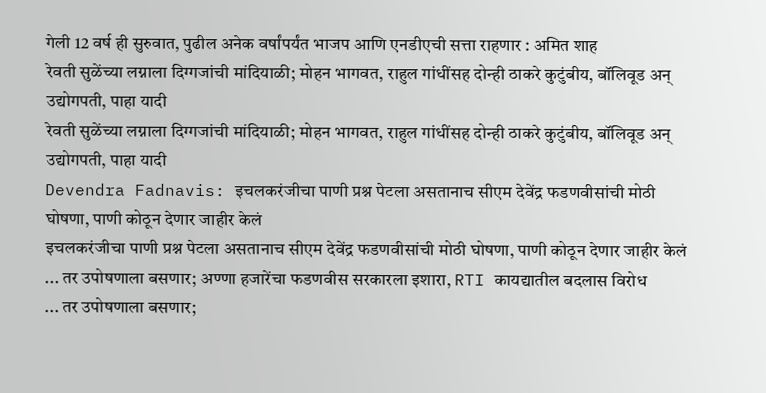गेली 12 वर्ष ही सुरुवात, पुढील अनेक वर्षांपर्यंत भाजप आणि एनडीएची सत्ता राहणार : अमित शाह
रेवती सुळेंच्या लग्नाला दिग्गजांची मांदियाळी; मोहन भागवत, राहुल गांधींसह दोन्ही ठाकरे कुटुंबीय, बॉलिवूड अन् उद्योगपती, पाहा यादी
रेवती सुळेंच्या लग्नाला दिग्गजांची मांदियाळी; मोहन भागवत, राहुल गांधींसह दोन्ही ठाकरे कुटुंबीय, बॉलिवूड अन् उद्योगपती, पाहा यादी
Devendra Fadnavis: इचलकरंजीचा पाणी प्रश्न पेटला असतानाच सीएम देवेंद्र फडणवीसांची मोठी घोषणा, पाणी कोठून देणार जाहीर केलं
इचलकरंजीचा पाणी प्रश्न पेटला असतानाच सीएम देवेंद्र फडणवीसांची मोठी घोषणा, पाणी कोठून देणार जाहीर केलं
... तर उपोषणाला बसणार; अण्णा हजारेंचा फडणवीस सरकारला इशारा, RTI कायद्यातील बदलास विरोध
... तर उपोषणाला बसणार;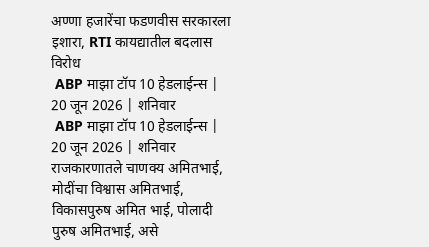अण्णा हजारेंचा फडणवीस सरकारला इशारा, RTI कायद्यातील बदलास विरोध
 ABP माझा टॉप 10 हेडलाईन्स | 20 जून 2026 | शनिवार
 ABP माझा टॉप 10 हेडलाईन्स | 20 जून 2026 | शनिवार
राजकारणातले चाणक्य अमितभाई, मोदींचा विश्वास अमितभाई, विकासपुरुष अमित भाई, पोलादी पुरुष अमितभाई, असे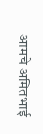आमचे अमितभाई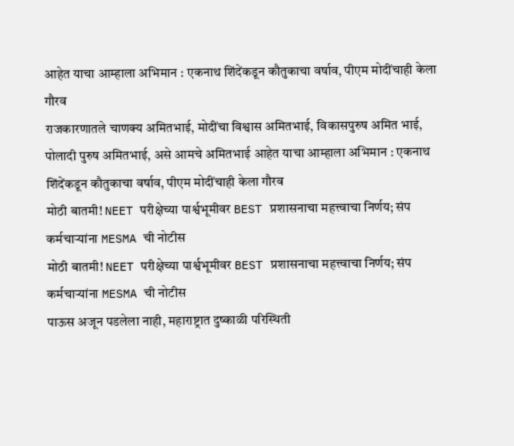आहेत याचा आम्हाला अभिमान : एकनाथ शिंदेंकडून कौतुकाचा वर्षाव, पीएम मोदींचाही केला गौरव
राजकारणातले चाणक्य अमितभाई, मोदींचा विश्वास अमितभाई, विकासपुरुष अमित भाई, पोलादी पुरुष अमितभाई, असे आमचे अमितभाई आहेत याचा आम्हाला अभिमान : एकनाथ शिंदेंकडून कौतुकाचा वर्षाव, पीएम मोदींचाही केला गौरव
मोठी बातमी! NEET परीक्षेच्या पार्श्वभूमीवर BEST प्रशासनाचा महत्त्वाचा निर्णय; संप कर्मचाऱ्यांना MESMA ची नोटीस
मोठी बातमी! NEET परीक्षेच्या पार्श्वभूमीवर BEST प्रशासनाचा महत्त्वाचा निर्णय; संप कर्मचाऱ्यांना MESMA ची नोटीस
पाऊस अजून पडलेला नाही, महाराष्ट्रात दुष्काळी परिस्थिती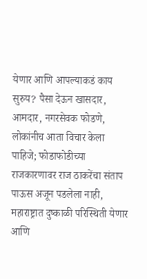येणार आणि आपल्याकडं काय सुरुय? पैसा देऊन खासदार, आमदार, नगरसेवक फोडणे, लोकांनीच आता विचार केला पाहिजे; फोडाफोडीच्या राजकारणावर राज ठाकरेंचा संताप
पाऊस अजून पडलेला नाही, महाराष्ट्रात दुष्काळी परिस्थिती येणार आणि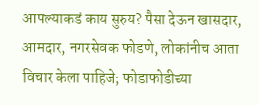आपल्याकडं काय सुरुय? पैसा देऊन खासदार, आमदार, नगरसेवक फोडणे, लोकांनीच आता विचार केला पाहिजे; फोडाफोडीच्या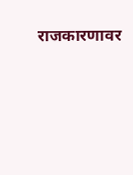राजकारणावर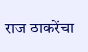राज ठाकरेंचा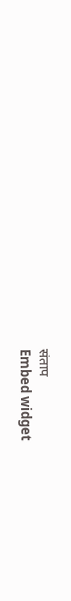संताप
Embed widget